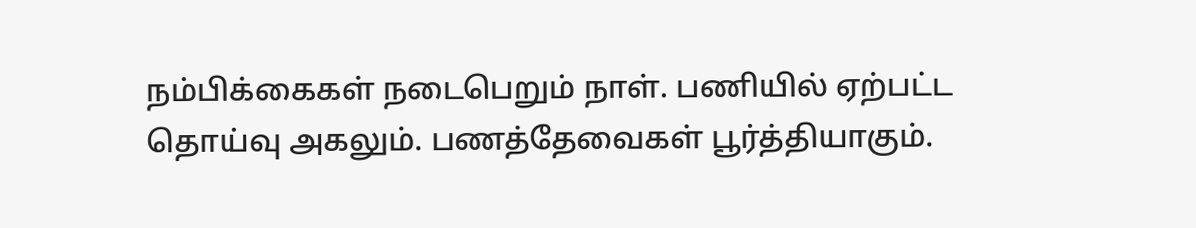நம்பிக்கைகள் நடைபெறும் நாள். பணியில் ஏற்பட்ட தொய்வு அகலும். பணத்தேவைகள் பூர்த்தியாகும்.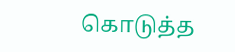கொடுத்த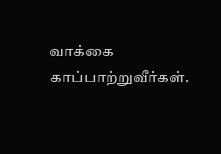வாக்கை காப்பாற்றுவீர்கள்.